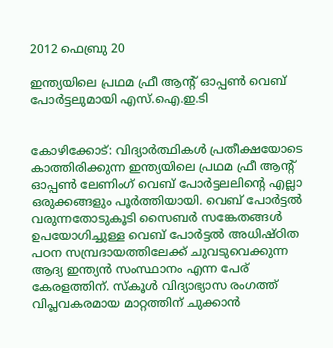2012 ഫെബ്രു 20

ഇന്ത്യയിലെ പ്രഥമ ഫ്രീ ആന്റ്‌ ഓപ്പണ്‍ വെബ്‌ പോര്‍ട്ടലുമായി എസ്‌.ഐ.ഇ.ടി


കോഴിക്കോട്‌: വിദ്യാര്‍ത്ഥികള്‍ പ്രതീക്ഷയോടെ കാത്തിരിക്കുന്ന ഇന്ത്യയിലെ പ്രഥമ ഫ്രീ ആന്റ്‌ ഓപ്പണ്‍ ലേണിംഗ്‌ വെബ്‌ പോര്‍ട്ടലലിന്റെ എല്ലാ ഒരുക്കങ്ങളും പൂര്‍ത്തിയായി. വെബ്‌ പോര്‍ട്ടല്‍ വരുന്നതോടുകൂടി സൈബര്‍ സങ്കേതങ്ങള്‍ ഉപയോഗിച്ചുള്ള വെബ്‌ പോര്‍ട്ടല്‍ അധിഷ്‌ഠിത പഠന സമ്പ്രദായത്തിലേക്ക്‌ ചുവടുവെക്കുന്ന ആദ്യ ഇന്ത്യന്‍ സംസ്ഥാനം എന്ന പേര്‌ കേരളത്തിന്‌. സ്‌കൂള്‍ വിദ്യാഭ്യാസ രംഗത്ത്‌ വിപ്ലവകരമായ മാറ്റത്തിന്‌ ചുക്കാന്‍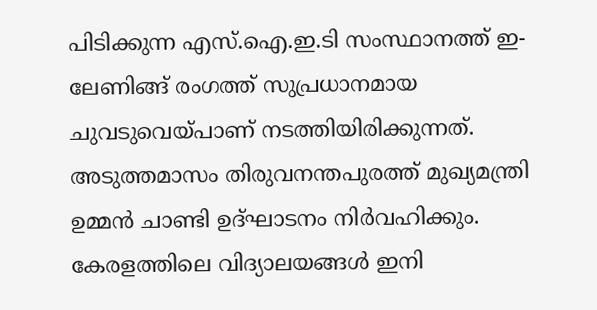പിടിക്കുന്ന എസ്‌.ഐ.ഇ.ടി സംസ്ഥാനത്ത്‌ ഇ-ലേണിങ്ങ്‌ രംഗത്ത്‌ സുപ്രധാനമായ ചുവടുവെയ്‌പാണ്‌ നടത്തിയിരിക്കുന്നത്‌. അടുത്തമാസം തിരുവനന്തപുരത്ത്‌ മുഖ്യമന്ത്രി ഉമ്മന്‍ ചാണ്ടി ഉദ്‌ഘാടനം നിര്‍വഹിക്കും.
കേരളത്തിലെ വിദ്യാലയങ്ങള്‍ ഇനി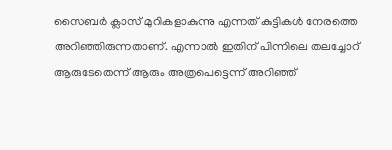സൈബര്‍ ക്ലാസ്‌ മുറികളാകുന്നു എന്നത്‌ കുട്ടികള്‍ നേരത്തെ അറിഞ്ഞിരുന്നതാണ്‌. എന്നാല്‍ ഇതിന്‌ പിന്നിലെ തലച്ചോറ്‌ ആരുടേതെന്ന്‌ ആരും അത്രപെട്ടെന്ന്‌ അറിഞ്ഞ്‌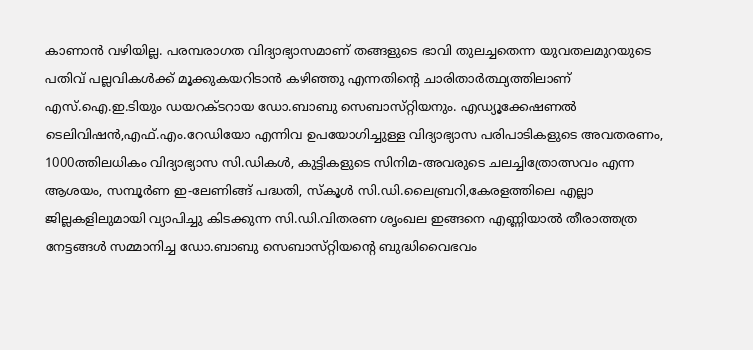കാണാന്‍ വഴിയില്ല. പരമ്പരാഗത വിദ്യാഭ്യാസമാണ്‌ തങ്ങളുടെ ഭാവി തുലച്ചതെന്ന യുവതലമുറയുടെ പതിവ്‌ പല്ലവികള്‍ക്ക്‌ മൂക്കുകയറിടാന്‍ കഴിഞ്ഞു എന്നതിന്റെ ചാരിതാര്‍ത്ഥ്യത്തിലാണ്‌ എസ്‌.ഐ.ഇ.ടിയും ഡയറക്ടറായ ഡോ.ബാബു സെബാസ്‌റ്റിയനും. എഡ്യൂക്കേഷണല്‍ ടെലിവിഷന്‍,എഫ്‌.എം.റേഡിയോ എന്നിവ ഉപയോഗിച്ചുള്ള വിദ്യാഭ്യാസ പരിപാടികളുടെ അവതരണം, 1000ത്തിലധികം വിദ്യാഭ്യാസ സി.ഡികള്‍, കുട്ടികളുടെ സിനിമ-അവരുടെ ചലച്ചിത്രോത്സവം എന്ന ആശയം, സമ്പൂര്‍ണ ഇ-ലേണിങ്ങ്‌ പദ്ധതി, സ്‌കൂള്‍ സി.ഡി.ലൈബ്രറി,കേരളത്തിലെ എല്ലാ ജില്ലകളിലുമായി വ്യാപിച്ചു കിടക്കുന്ന സി.ഡി.വിതരണ ശൃംഖല ഇങ്ങനെ എണ്ണിയാല്‍ തീരാത്തത്ര നേട്ടങ്ങള്‍ സമ്മാനിച്ച ഡോ.ബാബു സെബാസ്‌റ്റിയന്റെ ബുദ്ധിവൈഭവം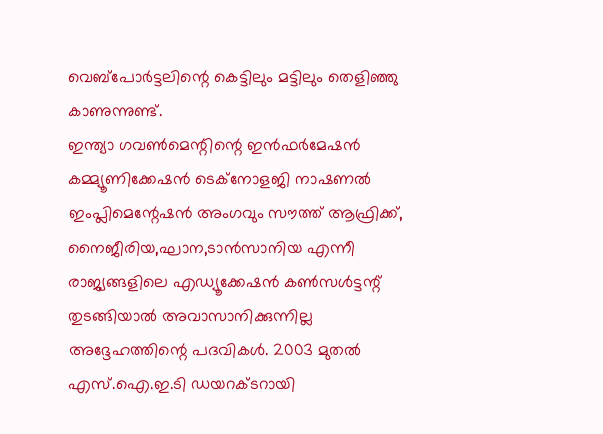വെബ്‌പോര്‍ട്ടലിന്റെ കെട്ടിലും മട്ടിലും തെളിഞ്ഞു കാണുന്നുണ്ട്‌.
ഇന്ത്യാ ഗവണ്‍മെന്റിന്റെ ഇന്‍ഫര്‍മേഷന്‍ കമ്മ്യൂണിക്കേഷന്‍ ടെക്‌നോളജി നാഷണല്‍ ഇംപ്ലിമെന്റേഷന്‍ അംഗവും സൗത്ത്‌ ആഫ്രിക്ക്‌, നൈജീരിയ,ഘാന,ടാന്‍സാനിയ എന്നീ രാജ്യങ്ങളിലെ എഡ്യൂക്കേഷന്‍ കണ്‍സള്‍ട്ടന്റ്‌ തുടങ്ങിയാല്‍ അവാസാനിക്കുന്നില്ല അദ്ദേഹത്തിന്റെ പദവികള്‍. 2003 മുതല്‍ എസ്‌.ഐ.ഇ.ടി ഡയറക്ടറായി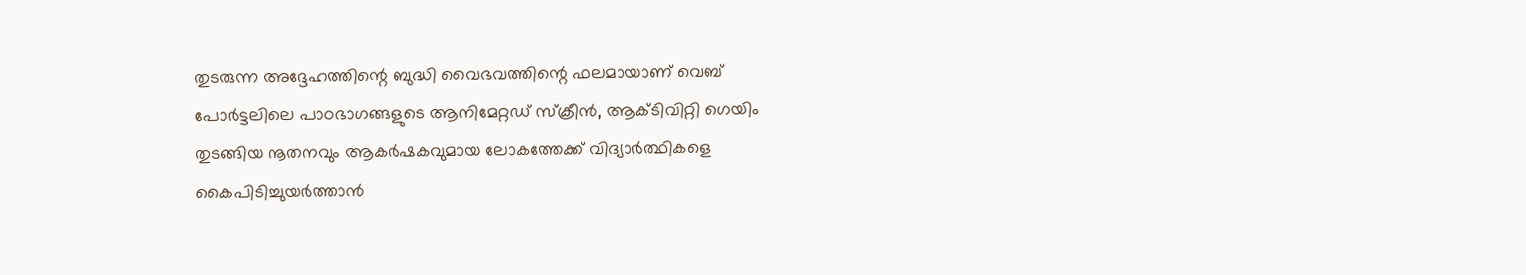തുടരുന്ന അദ്ദേഹത്തിന്റെ ബുദ്ധി വൈഭവത്തിന്റെ ഫലമായാണ്‌ വെബ്‌ പോര്‍ട്ടലിലെ പാഠഭാഗങ്ങളുടെ ആനിമേറ്റഡ്‌ സ്‌ക്രീന്‍, ആക്ടിവിറ്റി ഗെയിം തുടങ്ങിയ നൂതനവും ആകര്‍ഷകവുമായ ലോകത്തേക്ക്‌ വിദ്യാര്‍ത്ഥികളെ കൈപിടിച്ചുയര്‍ത്താന്‍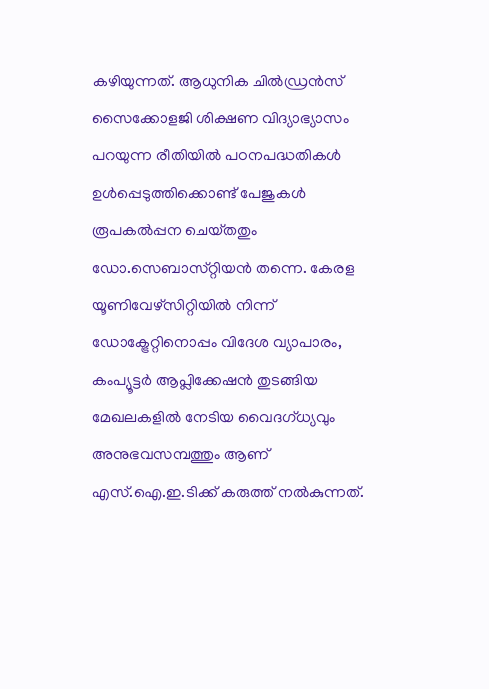കഴിയുന്നത്‌. ആധുനിക ചില്‍ഡ്രന്‍സ്‌ സൈക്കോളജി ശിക്ഷണ വിദ്യാഭ്യാസം പറയുന്ന രീതിയില്‍ പഠനപദ്ധതികള്‍ ഉള്‍പ്പെടുത്തിക്കൊണ്ട്‌ പേജുകള്‍ രൂപകല്‍പ്പന ചെയ്‌തതും ഡോ.സെബാസ്‌റ്റിയന്‍ തന്നെ. കേരള യൂണിവേഴ്‌സിറ്റിയില്‍ നിന്ന്‌ ഡോക്ട്രേറ്റിനൊപ്പം വിദേശ വ്യാപാരം, കംപ്യൂട്ടര്‍ ആപ്ലിക്കേഷന്‍ തുടങ്ങിയ മേഖലകളില്‍ നേടിയ വൈദഗ്‌ധ്യവും അനുഭവസമ്പത്തും ആണ്‌ എസ്‌.ഐ.ഇ.ടിക്ക്‌ കരുത്ത്‌ നല്‍കുന്നത്‌.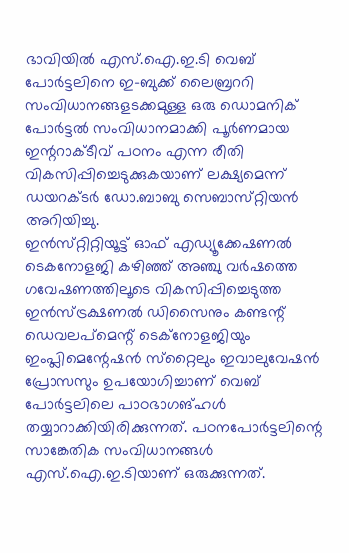ഭാവിയില്‍ എസ്‌.ഐ.ഇ.ടി വെബ്‌ പോര്‍ട്ടലിനെ ഇ-ബുക്ക്‌ ലൈബ്രററി സംവിധാനങ്ങളടക്കമുള്ള ഒരു ഡൊമനിക്‌ പോര്‍ട്ടല്‍ സംവിധാനമാക്കി പൂര്‍ണമായ ഇന്ററാക്ടീവ്‌ പഠനം എന്ന രീതി വികസിപ്പിച്ചെടുക്കുകയാണ്‌ ലക്ഷ്യമെന്ന്‌ ഡയറക്ടര്‍ ഡോ.ബാബു സെബാസ്‌റ്റിയന്‍ അറിയിച്ചു.
ഇന്‍സ്‌റ്റിറ്റിയൂട്ട്‌ ഓഫ്‌ എഡ്യൂക്കേഷണല്‍ ടെകനോളജി കഴിഞ്ഞ്‌ അഞ്ചു വര്‍ഷത്തെ ഗവേഷണത്തിലൂടെ വികസിപ്പിച്ചെടുത്ത ഇന്‍സ്‌ട്രക്ഷണല്‍ ഡിസൈനും കണ്ടന്റ്‌ ഡെവലപ്‌മെന്റ്‌ ടെക്‌നോളജിയും ഇംപ്ലിമെന്റേഷന്‍ സ്‌റ്റൈലും ഇവാലുവേഷന്‍ പ്രോസസും ഉപയോഗിച്ചാണ്‌ വെബ്‌ പോര്‍ട്ടലിലെ പാഠഭാഗങ്‌ഹള്‍ തയ്യാറാക്കിയിരിക്കുന്നത്‌. പഠനപോര്‍ട്ടലിന്റെ സാങ്കേതിക സംവിധാനങ്ങള്‍ എസ്‌.ഐ.ഇ.ടിയാണ്‌ ഒരുക്കുന്നത്‌.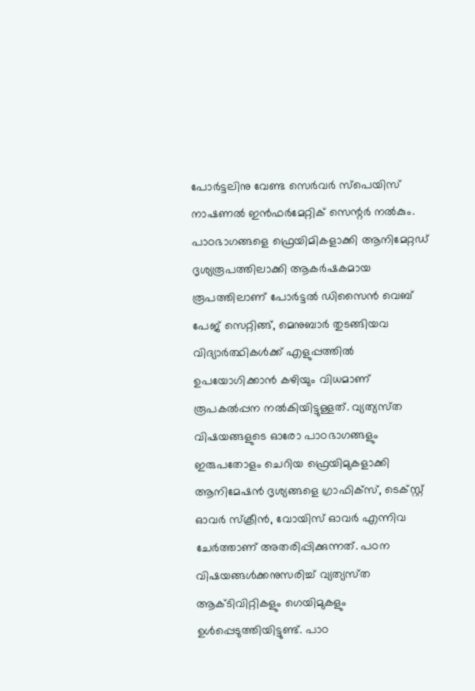പോര്‍ട്ടലിനു വേണ്ട സെര്‍വര്‍ സ്‌പെയിസ്‌ നാഷണല്‍ ഇന്‍ഫര്‍മേറ്റിക്‌ സെന്റര്‍ നല്‍കും.
പാഠഭാഗങ്ങളെ ഫ്രെയിമികളാക്കി ആനിമേറ്റഡ്‌ ദൃശ്യരൂപത്തിലാക്കി ആകര്‍ഷകമായ രൂപത്തിലാണ്‌ പോര്‍ട്ടല്‍ ഡിസൈന്‍ വെബ്‌ പേജ്‌ സെറ്റിങ്ങ്‌, മെനുബാര്‍ തുടങ്ങിയവ വിദ്യാര്‍ത്ഥികള്‍ക്ക്‌ എളുപ്പത്തില്‍ ഉപയോഗിക്കാന്‍ കഴിയും വിധമാണ്‌ രൂപകല്‍പ്പന നല്‍കിയിട്ടുള്ളത്‌. വ്യത്യസ്‌ത വിഷയങ്ങളുടെ ഓരോ പാഠഭാഗങ്ങളും ഇരുപതോളം ചെറിയ ഫ്രെയിമുകളാക്കി ആനിമേഷന്‍ ദൃശ്യങ്ങളെ ഗ്രാഫിക്‌സ്‌, ടെക്‌സ്റ്റ്‌ ഓവര്‍ സ്‌ക്രീന്‍, വോയിസ്‌ ഓവര്‍ എന്നിവ ചേര്‍ത്താണ്‌ അതരിപ്പിക്കുന്നത്‌. പഠന വിഷയങ്ങള്‍ക്കനുസരിച്ച്‌ വ്യത്യസ്‌ത ആക്ടിവിറ്റികളും ഗെയിമുകളും ഉള്‍പ്പെടുത്തിയിട്ടുണ്ട്‌. പാഠ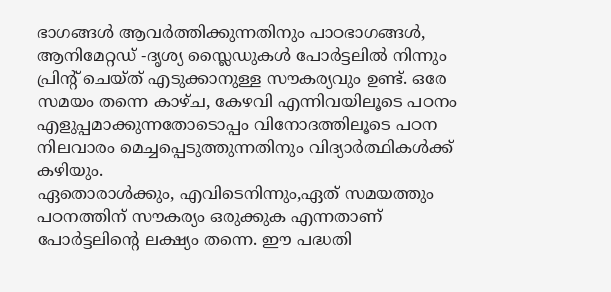ഭാഗങ്ങള്‍ ആവര്‍ത്തിക്കുന്നതിനും പാഠഭാഗങ്ങള്‍, ആനിമേറ്റഡ്‌ -ദൃശ്യ സ്ലൈഡുകള്‍ പോര്‍ട്ടലില്‍ നിന്നും പ്രിന്റ്‌ ചെയ്‌ത്‌ എടുക്കാനുള്ള സൗകര്യവും ഉണ്ട്‌. ഒരേ സമയം തന്നെ കാഴ്‌ച, കേഴവി എന്നിവയിലൂടെ പഠനം എളുപ്പമാക്കുന്നതോടൊപ്പം വിനോദത്തിലൂടെ പഠന നിലവാരം മെച്ചപ്പെടുത്തുന്നതിനും വിദ്യാര്‍ത്ഥികള്‍ക്ക്‌ കഴിയും.
ഏതൊരാള്‍ക്കും, എവിടെനിന്നും,ഏത്‌ സമയത്തും പഠനത്തിന്‌ സൗകര്യം ഒരുക്കുക എന്നതാണ്‌ പോര്‍ട്ടലിന്റെ ലക്ഷ്യം തന്നെ. ഈ പദ്ധതി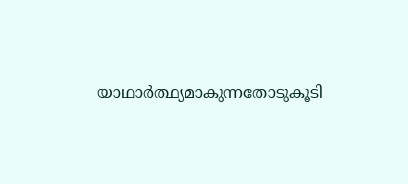യാഥാര്‍ത്ഥ്യമാകുന്നതോടുകൂടി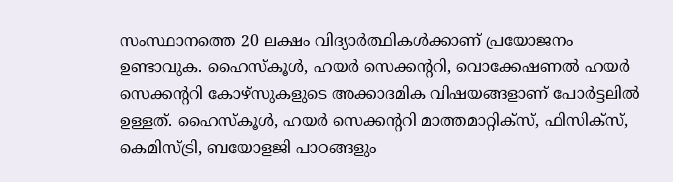സംസ്ഥാനത്തെ 20 ലക്ഷം വിദ്യാര്‍ത്ഥികള്‍ക്കാണ്‌ പ്രയോജനം ഉണ്ടാവുക. ഹൈസ്‌കൂള്‍, ഹയര്‍ സെക്കന്ററി, വൊക്കേഷണല്‍ ഹയര്‍ സെക്കന്ററി കോഴ്‌സുകളുടെ അക്കാദമിക വിഷയങ്ങളാണ്‌ പോര്‍ട്ടലില്‍ ഉള്ളത്‌. ഹൈസ്‌കൂള്‍, ഹയര്‍ സെക്കന്ററി മാത്തമാറ്റിക്‌സ്‌, ഫിസിക്‌സ്‌, കെമിസ്‌ട്രി, ബയോളജി പാഠങ്ങളും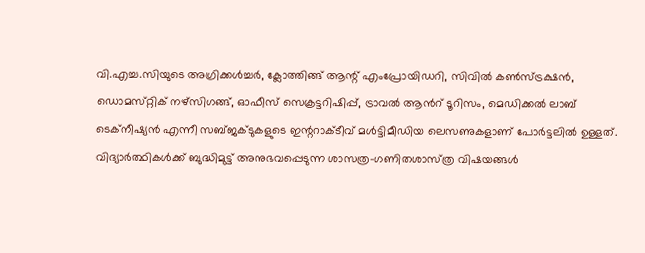വി.എച്ച.സിയുടെ അഗ്രിക്കള്‍ച്ചര്‍, ക്ലോത്തിങ്ങ്‌ ആന്റ്‌ എംപ്രോയിഡറി, സിവില്‍ കണ്‍സ്‌ട്രക്ഷന്‍, ഡൊമസ്‌റ്റിക്‌ നഴ്‌സിഗങ്ങ്‌, ഓഫീസ്‌ സെക്രട്ടറിഷിപ്പ്‌, ട്രാവല്‍ ആന്‍റ്‌ ടൂറിസം, മെഡിക്കല്‍ ലാബ്‌ ടെക്‌നീഷ്യന്‍ എന്നീ സബ്‌ജക്ടുകളുടെ ഇന്ററാക്ടീവ്‌ മള്‍ട്ടിമീഡിയ ലെസണുകളാണ്‌ പോര്‍ട്ടലില്‍ ഉള്ളത്‌.
വിദ്യാര്‍ത്ഥികള്‍ക്ക്‌ ബുദ്ധിമുട്ട്‌ അനുഭവപ്പെടുന്ന ശാസത്ര-ഗണിതശാസ്‌ത്ര വിഷയങ്ങള്‍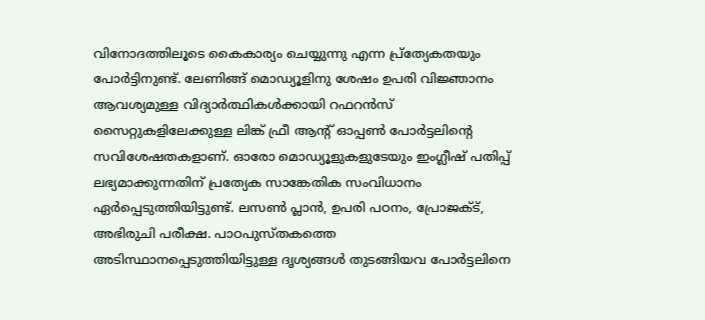വിനോദത്തിലൂടെ കൈകാര്യം ചെയ്യുന്നു എന്ന പ്ര്‌ത്യേകതയും പോര്‍ട്ടിനുണ്ട്‌. ലേണിങ്ങ്‌ മൊഡ്യൂളിനു ശേഷം ഉപരി വിജ്ഞാനം ആവശ്യമുള്ള വിദ്യാര്‍ത്ഥികള്‍ക്കായി റഫറന്‍സ്‌ സൈറ്റുകളിലേക്കുള്ള ലിങ്ക്‌ ഫ്രീ ആന്റ്‌ ഓപ്പണ്‍ പോര്‍ട്ടലിന്റെ സവിശേഷതകളാണ്‌. ഓരോ മൊഡ്യൂളുകളുടേയും ഇംഗ്ലീഷ്‌ പതിപ്പ്‌ ലഭ്യമാക്കുന്നതിന്‌ പ്രത്യേക സാങ്കേതിക സംവിധാനം ഏര്‍പ്പെടുത്തിയിട്ടുണ്ട്‌. ലസണ്‍ പ്ലാന്‍, ഉപരി പഠനം, പ്രോജക്ട്‌, അഭിരുചി പരീക്ഷ. പാഠപുസ്‌തകത്തെ അടിസ്ഥാനപ്പെടുത്തിയിട്ടുള്ള ദൃശ്യങ്ങള്‍ തുടങ്ങിയവ പോര്‍ട്ടലിനെ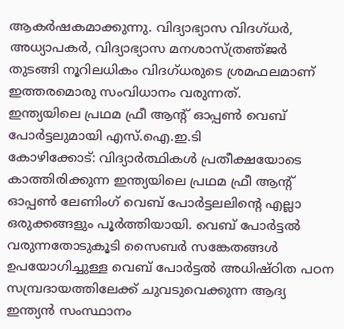ആകര്‍ഷകമാക്കുന്നു. വിദ്യാഭ്യാസ വിദഗ്‌ധര്‍, അധ്യാപകര്‍, വിദ്യാഭ്യാസ മനശാസ്‌ത്രഞ്‌ജര്‍ തുടങ്ങി നൂറിലധികം വിദഗ്‌ധരുടെ ശ്രമഫലമാണ്‌ ഇത്തരമൊരു സംവിധാനം വരുന്നത്‌.
ഇന്ത്യയിലെ പ്രഥമ ഫ്രീ ആന്റ്‌ ഓപ്പണ്‍ വെബ്‌ പോര്‍ട്ടലുമായി എസ്‌.ഐ.ഇ.ടി
കോഴിക്കോട്‌: വിദ്യാര്‍ത്ഥികള്‍ പ്രതീക്ഷയോടെ കാത്തിരിക്കുന്ന ഇന്ത്യയിലെ പ്രഥമ ഫ്രീ ആന്റ്‌ ഓപ്പണ്‍ ലേണിംഗ്‌ വെബ്‌ പോര്‍ട്ടലലിന്റെ എല്ലാ ഒരുക്കങ്ങളും പൂര്‍ത്തിയായി. വെബ്‌ പോര്‍ട്ടല്‍ വരുന്നതോടുകൂടി സൈബര്‍ സങ്കേതങ്ങള്‍ ഉപയോഗിച്ചുള്ള വെബ്‌ പോര്‍ട്ടല്‍ അധിഷ്‌ഠിത പഠന സമ്പ്രദായത്തിലേക്ക്‌ ചുവടുവെക്കുന്ന ആദ്യ ഇന്ത്യന്‍ സംസ്ഥാനം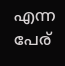എന്ന പേര്‌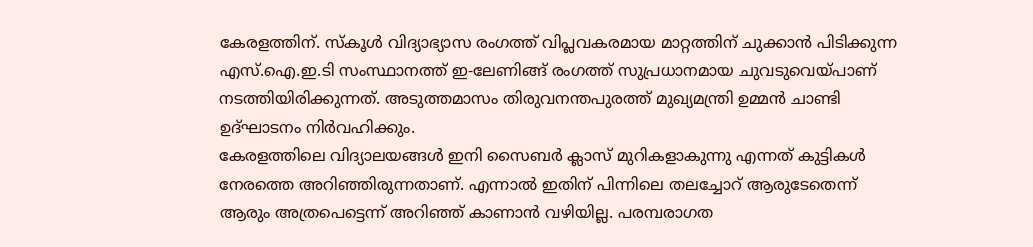കേരളത്തിന്‌. സ്‌കൂള്‍ വിദ്യാഭ്യാസ രംഗത്ത്‌ വിപ്ലവകരമായ മാറ്റത്തിന്‌ ചുക്കാന്‍ പിടിക്കുന്ന എസ്‌.ഐ.ഇ.ടി സംസ്ഥാനത്ത്‌ ഇ-ലേണിങ്ങ്‌ രംഗത്ത്‌ സുപ്രധാനമായ ചുവടുവെയ്‌പാണ്‌ നടത്തിയിരിക്കുന്നത്‌. അടുത്തമാസം തിരുവനന്തപുരത്ത്‌ മുഖ്യമന്ത്രി ഉമ്മന്‍ ചാണ്ടി ഉദ്‌ഘാടനം നിര്‍വഹിക്കും.
കേരളത്തിലെ വിദ്യാലയങ്ങള്‍ ഇനി സൈബര്‍ ക്ലാസ്‌ മുറികളാകുന്നു എന്നത്‌ കുട്ടികള്‍ നേരത്തെ അറിഞ്ഞിരുന്നതാണ്‌. എന്നാല്‍ ഇതിന്‌ പിന്നിലെ തലച്ചോറ്‌ ആരുടേതെന്ന്‌ ആരും അത്രപെട്ടെന്ന്‌ അറിഞ്ഞ്‌ കാണാന്‍ വഴിയില്ല. പരമ്പരാഗത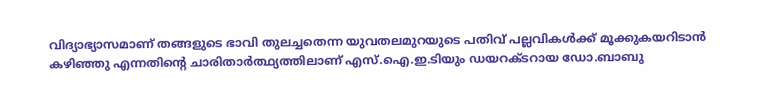വിദ്യാഭ്യാസമാണ്‌ തങ്ങളുടെ ഭാവി തുലച്ചതെന്ന യുവതലമുറയുടെ പതിവ്‌ പല്ലവികള്‍ക്ക്‌ മൂക്കുകയറിടാന്‍ കഴിഞ്ഞു എന്നതിന്റെ ചാരിതാര്‍ത്ഥ്യത്തിലാണ്‌ എസ്‌.ഐ.ഇ.ടിയും ഡയറക്ടറായ ഡോ.ബാബു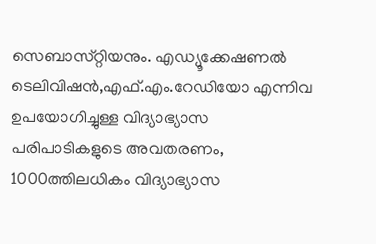സെബാസ്‌റ്റിയനും. എഡ്യൂക്കേഷണല്‍ ടെലിവിഷന്‍,എഫ്‌.എം.റേഡിയോ എന്നിവ ഉപയോഗിച്ചുള്ള വിദ്യാഭ്യാസ പരിപാടികളുടെ അവതരണം, 1000ത്തിലധികം വിദ്യാഭ്യാസ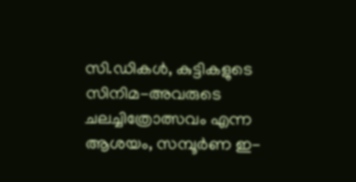സി.ഡികള്‍, കുട്ടികളുടെ സിനിമ-അവരുടെ ചലച്ചിത്രോത്സവം എന്ന ആശയം, സമ്പൂര്‍ണ ഇ-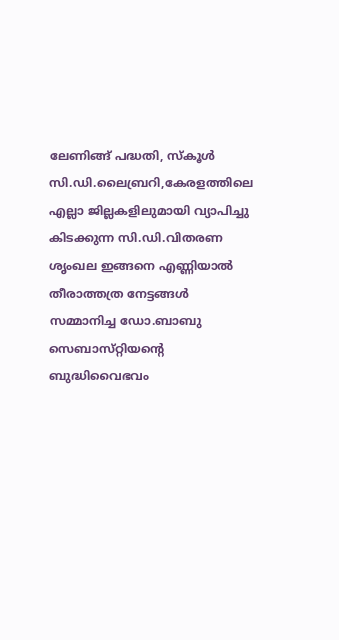ലേണിങ്ങ്‌ പദ്ധതി, സ്‌കൂള്‍ സി.ഡി.ലൈബ്രറി,കേരളത്തിലെ എല്ലാ ജില്ലകളിലുമായി വ്യാപിച്ചു കിടക്കുന്ന സി.ഡി.വിതരണ ശൃംഖല ഇങ്ങനെ എണ്ണിയാല്‍ തീരാത്തത്ര നേട്ടങ്ങള്‍ സമ്മാനിച്ച ഡോ.ബാബു സെബാസ്‌റ്റിയന്റെ ബുദ്ധിവൈഭവം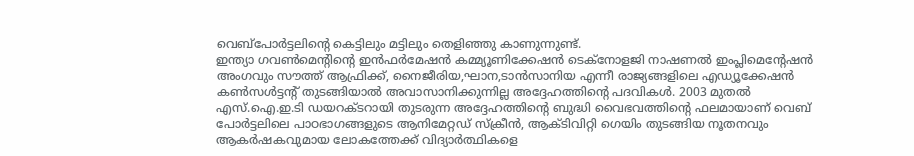വെബ്‌പോര്‍ട്ടലിന്റെ കെട്ടിലും മട്ടിലും തെളിഞ്ഞു കാണുന്നുണ്ട്‌.
ഇന്ത്യാ ഗവണ്‍മെന്റിന്റെ ഇന്‍ഫര്‍മേഷന്‍ കമ്മ്യൂണിക്കേഷന്‍ ടെക്‌നോളജി നാഷണല്‍ ഇംപ്ലിമെന്റേഷന്‍ അംഗവും സൗത്ത്‌ ആഫ്രിക്ക്‌, നൈജീരിയ,ഘാന,ടാന്‍സാനിയ എന്നീ രാജ്യങ്ങളിലെ എഡ്യൂക്കേഷന്‍ കണ്‍സള്‍ട്ടന്റ്‌ തുടങ്ങിയാല്‍ അവാസാനിക്കുന്നില്ല അദ്ദേഹത്തിന്റെ പദവികള്‍. 2003 മുതല്‍ എസ്‌.ഐ.ഇ.ടി ഡയറക്ടറായി തുടരുന്ന അദ്ദേഹത്തിന്റെ ബുദ്ധി വൈഭവത്തിന്റെ ഫലമായാണ്‌ വെബ്‌ പോര്‍ട്ടലിലെ പാഠഭാഗങ്ങളുടെ ആനിമേറ്റഡ്‌ സ്‌ക്രീന്‍, ആക്ടിവിറ്റി ഗെയിം തുടങ്ങിയ നൂതനവും ആകര്‍ഷകവുമായ ലോകത്തേക്ക്‌ വിദ്യാര്‍ത്ഥികളെ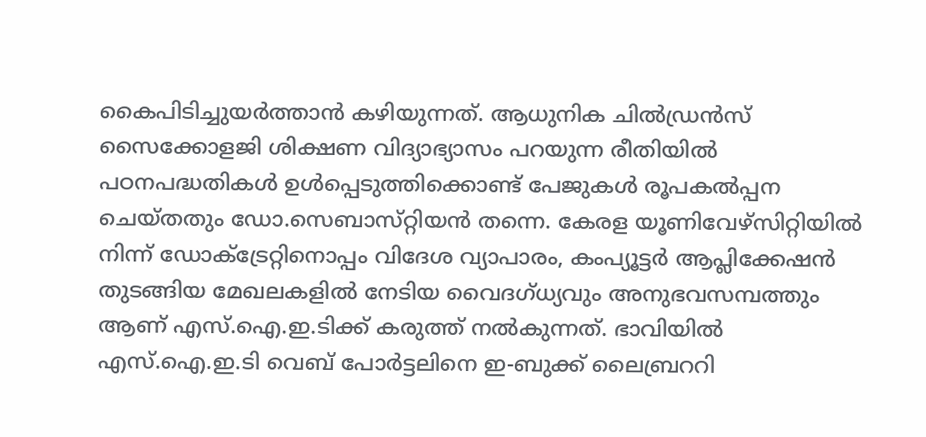കൈപിടിച്ചുയര്‍ത്താന്‍ കഴിയുന്നത്‌. ആധുനിക ചില്‍ഡ്രന്‍സ്‌ സൈക്കോളജി ശിക്ഷണ വിദ്യാഭ്യാസം പറയുന്ന രീതിയില്‍ പഠനപദ്ധതികള്‍ ഉള്‍പ്പെടുത്തിക്കൊണ്ട്‌ പേജുകള്‍ രൂപകല്‍പ്പന ചെയ്‌തതും ഡോ.സെബാസ്‌റ്റിയന്‍ തന്നെ. കേരള യൂണിവേഴ്‌സിറ്റിയില്‍ നിന്ന്‌ ഡോക്ട്രേറ്റിനൊപ്പം വിദേശ വ്യാപാരം, കംപ്യൂട്ടര്‍ ആപ്ലിക്കേഷന്‍ തുടങ്ങിയ മേഖലകളില്‍ നേടിയ വൈദഗ്‌ധ്യവും അനുഭവസമ്പത്തും ആണ്‌ എസ്‌.ഐ.ഇ.ടിക്ക്‌ കരുത്ത്‌ നല്‍കുന്നത്‌. ഭാവിയില്‍ എസ്‌.ഐ.ഇ.ടി വെബ്‌ പോര്‍ട്ടലിനെ ഇ-ബുക്ക്‌ ലൈബ്രററി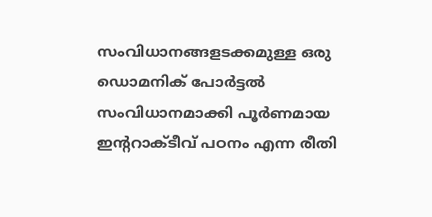സംവിധാനങ്ങളടക്കമുള്ള ഒരു ഡൊമനിക്‌ പോര്‍ട്ടല്‍ സംവിധാനമാക്കി പൂര്‍ണമായ ഇന്ററാക്ടീവ്‌ പഠനം എന്ന രീതി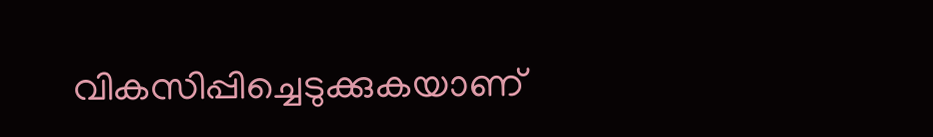വികസിപ്പിച്ചെടുക്കുകയാണ്‌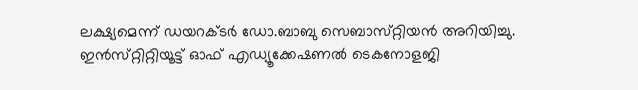ലക്ഷ്യമെന്ന്‌ ഡയറക്ടര്‍ ഡോ.ബാബു സെബാസ്‌റ്റിയന്‍ അറിയിച്ചു.
ഇന്‍സ്‌റ്റിറ്റിയൂട്ട്‌ ഓഫ്‌ എഡ്യൂക്കേഷണല്‍ ടെകനോളജി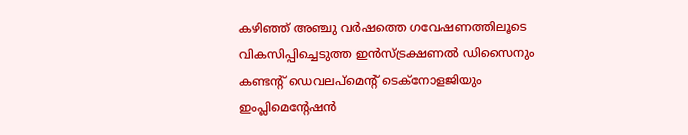കഴിഞ്ഞ്‌ അഞ്ചു വര്‍ഷത്തെ ഗവേഷണത്തിലൂടെ വികസിപ്പിച്ചെടുത്ത ഇന്‍സ്‌ട്രക്ഷണല്‍ ഡിസൈനും കണ്ടന്റ്‌ ഡെവലപ്‌മെന്റ്‌ ടെക്‌നോളജിയും ഇംപ്ലിമെന്റേഷന്‍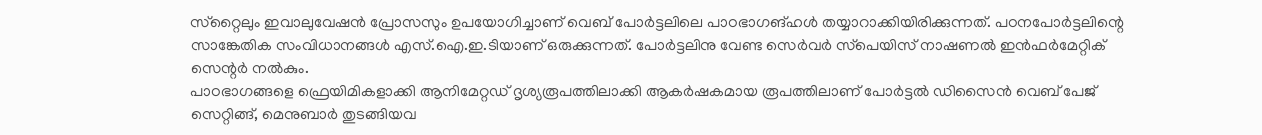സ്‌റ്റൈലും ഇവാലുവേഷന്‍ പ്രോസസും ഉപയോഗിച്ചാണ്‌ വെബ്‌ പോര്‍ട്ടലിലെ പാഠഭാഗങ്‌ഹള്‍ തയ്യാറാക്കിയിരിക്കുന്നത്‌. പഠനപോര്‍ട്ടലിന്റെ സാങ്കേതിക സംവിധാനങ്ങള്‍ എസ്‌.ഐ.ഇ.ടിയാണ്‌ ഒരുക്കുന്നത്‌. പോര്‍ട്ടലിനു വേണ്ട സെര്‍വര്‍ സ്‌പെയിസ്‌ നാഷണല്‍ ഇന്‍ഫര്‍മേറ്റിക്‌ സെന്റര്‍ നല്‍കും.
പാഠഭാഗങ്ങളെ ഫ്രെയിമികളാക്കി ആനിമേറ്റഡ്‌ ദൃശ്യരൂപത്തിലാക്കി ആകര്‍ഷകമായ രൂപത്തിലാണ്‌ പോര്‍ട്ടല്‍ ഡിസൈന്‍ വെബ്‌ പേജ്‌ സെറ്റിങ്ങ്‌, മെനുബാര്‍ തുടങ്ങിയവ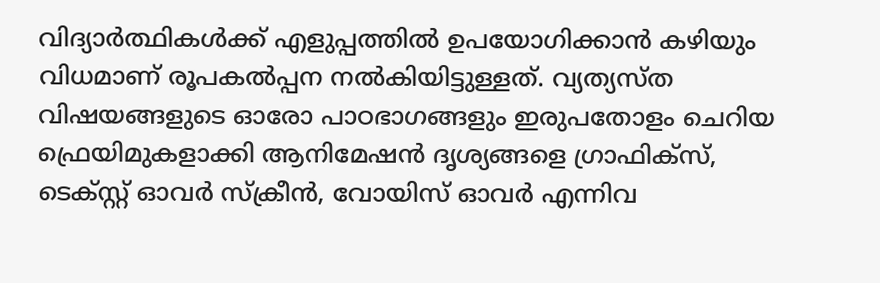വിദ്യാര്‍ത്ഥികള്‍ക്ക്‌ എളുപ്പത്തില്‍ ഉപയോഗിക്കാന്‍ കഴിയും വിധമാണ്‌ രൂപകല്‍പ്പന നല്‍കിയിട്ടുള്ളത്‌. വ്യത്യസ്‌ത വിഷയങ്ങളുടെ ഓരോ പാഠഭാഗങ്ങളും ഇരുപതോളം ചെറിയ ഫ്രെയിമുകളാക്കി ആനിമേഷന്‍ ദൃശ്യങ്ങളെ ഗ്രാഫിക്‌സ്‌, ടെക്‌സ്റ്റ്‌ ഓവര്‍ സ്‌ക്രീന്‍, വോയിസ്‌ ഓവര്‍ എന്നിവ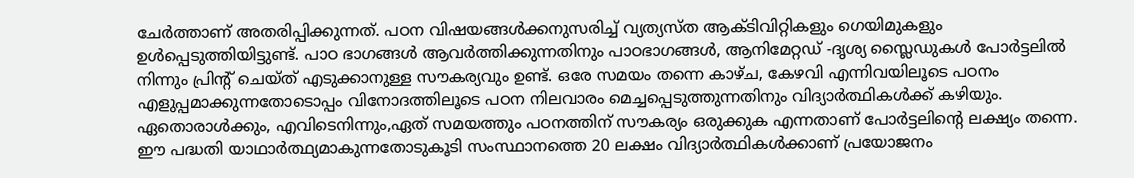ചേര്‍ത്താണ്‌ അതരിപ്പിക്കുന്നത്‌. പഠന വിഷയങ്ങള്‍ക്കനുസരിച്ച്‌ വ്യത്യസ്‌ത ആക്ടിവിറ്റികളും ഗെയിമുകളും ഉള്‍പ്പെടുത്തിയിട്ടുണ്ട്‌. പാഠ ഭാഗങ്ങള്‍ ആവര്‍ത്തിക്കുന്നതിനും പാഠഭാഗങ്ങള്‍, ആനിമേറ്റഡ്‌ -ദൃശ്യ സ്ലൈഡുകള്‍ പോര്‍ട്ടലില്‍ നിന്നും പ്രിന്റ്‌ ചെയ്‌ത്‌ എടുക്കാനുള്ള സൗകര്യവും ഉണ്ട്‌. ഒരേ സമയം തന്നെ കാഴ്‌ച, കേഴവി എന്നിവയിലൂടെ പഠനം എളുപ്പമാക്കുന്നതോടൊപ്പം വിനോദത്തിലൂടെ പഠന നിലവാരം മെച്ചപ്പെടുത്തുന്നതിനും വിദ്യാര്‍ത്ഥികള്‍ക്ക്‌ കഴിയും.
ഏതൊരാള്‍ക്കും, എവിടെനിന്നും,ഏത്‌ സമയത്തും പഠനത്തിന്‌ സൗകര്യം ഒരുക്കുക എന്നതാണ്‌ പോര്‍ട്ടലിന്റെ ലക്ഷ്യം തന്നെ. ഈ പദ്ധതി യാഥാര്‍ത്ഥ്യമാകുന്നതോടുകൂടി സംസ്ഥാനത്തെ 20 ലക്ഷം വിദ്യാര്‍ത്ഥികള്‍ക്കാണ്‌ പ്രയോജനം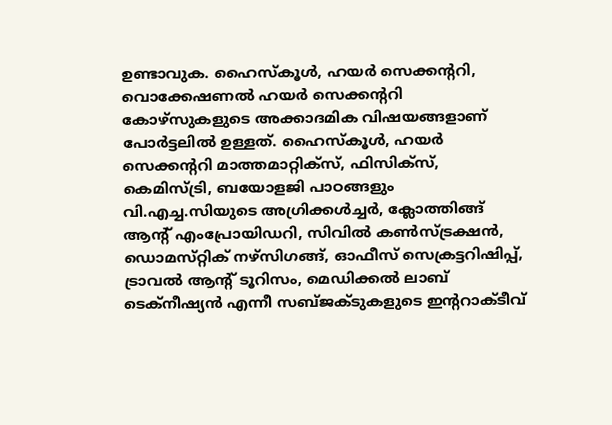ഉണ്ടാവുക. ഹൈസ്‌കൂള്‍, ഹയര്‍ സെക്കന്ററി, വൊക്കേഷണല്‍ ഹയര്‍ സെക്കന്ററി കോഴ്‌സുകളുടെ അക്കാദമിക വിഷയങ്ങളാണ്‌ പോര്‍ട്ടലില്‍ ഉള്ളത്‌. ഹൈസ്‌കൂള്‍, ഹയര്‍ സെക്കന്ററി മാത്തമാറ്റിക്‌സ്‌, ഫിസിക്‌സ്‌, കെമിസ്‌ട്രി, ബയോളജി പാഠങ്ങളും വി.എച്ച.സിയുടെ അഗ്രിക്കള്‍ച്ചര്‍, ക്ലോത്തിങ്ങ്‌ ആന്റ്‌ എംപ്രോയിഡറി, സിവില്‍ കണ്‍സ്‌ട്രക്ഷന്‍, ഡൊമസ്‌റ്റിക്‌ നഴ്‌സിഗങ്ങ്‌, ഓഫീസ്‌ സെക്രട്ടറിഷിപ്പ്‌, ട്രാവല്‍ ആന്‍റ്‌ ടൂറിസം, മെഡിക്കല്‍ ലാബ്‌ ടെക്‌നീഷ്യന്‍ എന്നീ സബ്‌ജക്ടുകളുടെ ഇന്ററാക്ടീവ്‌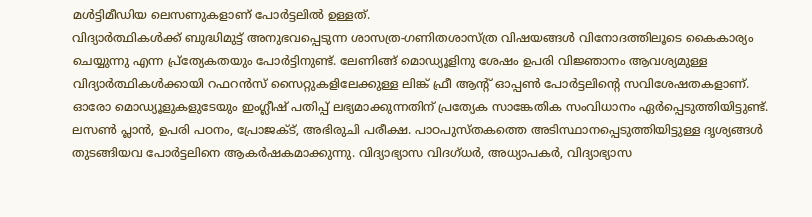മള്‍ട്ടിമീഡിയ ലെസണുകളാണ്‌ പോര്‍ട്ടലില്‍ ഉള്ളത്‌.
വിദ്യാര്‍ത്ഥികള്‍ക്ക്‌ ബുദ്ധിമുട്ട്‌ അനുഭവപ്പെടുന്ന ശാസത്ര-ഗണിതശാസ്‌ത്ര വിഷയങ്ങള്‍ വിനോദത്തിലൂടെ കൈകാര്യം ചെയ്യുന്നു എന്ന പ്ര്‌ത്യേകതയും പോര്‍ട്ടിനുണ്ട്‌. ലേണിങ്ങ്‌ മൊഡ്യൂളിനു ശേഷം ഉപരി വിജ്ഞാനം ആവശ്യമുള്ള വിദ്യാര്‍ത്ഥികള്‍ക്കായി റഫറന്‍സ്‌ സൈറ്റുകളിലേക്കുള്ള ലിങ്ക്‌ ഫ്രീ ആന്റ്‌ ഓപ്പണ്‍ പോര്‍ട്ടലിന്റെ സവിശേഷതകളാണ്‌. ഓരോ മൊഡ്യൂളുകളുടേയും ഇംഗ്ലീഷ്‌ പതിപ്പ്‌ ലഭ്യമാക്കുന്നതിന്‌ പ്രത്യേക സാങ്കേതിക സംവിധാനം ഏര്‍പ്പെടുത്തിയിട്ടുണ്ട്‌. ലസണ്‍ പ്ലാന്‍, ഉപരി പഠനം, പ്രോജക്ട്‌, അഭിരുചി പരീക്ഷ. പാഠപുസ്‌തകത്തെ അടിസ്ഥാനപ്പെടുത്തിയിട്ടുള്ള ദൃശ്യങ്ങള്‍ തുടങ്ങിയവ പോര്‍ട്ടലിനെ ആകര്‍ഷകമാക്കുന്നു. വിദ്യാഭ്യാസ വിദഗ്‌ധര്‍, അധ്യാപകര്‍, വിദ്യാഭ്യാസ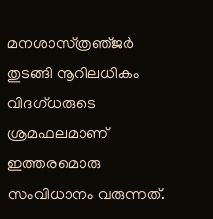മനശാസ്‌ത്രഞ്‌ജര്‍ തുടങ്ങി നൂറിലധികം വിദഗ്‌ധരുടെ ശ്രമഫലമാണ്‌ ഇത്തരമൊരു സംവിധാനം വരുന്നത്‌.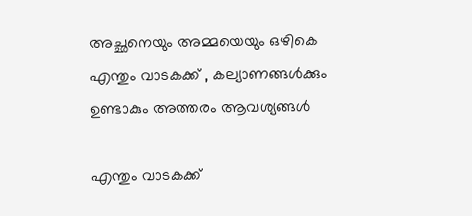അച്ഛനെയും അമ്മയെയും ഒഴികെ എന്തും വാടകക്ക് , കല്യാണങ്ങള്‍ക്കും ഉണ്ടാകും അത്തരം ആവശ്യങ്ങള്‍

എന്തും വാടകക്ക്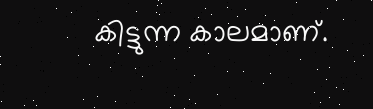കിട്ടുന്ന കാലമാണ്.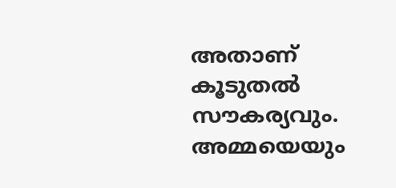അതാണ് കൂടുതല്‍ സൗകര്യവും. അമ്മയെയും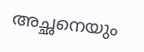അച്ഛനെയും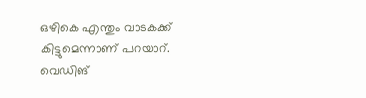ഒഴികെ എന്തും വാടകക്ക് കിട്ടുമെന്നാണ് പറയാറ്. വെഡിങ്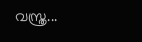വസ്ത്ര...